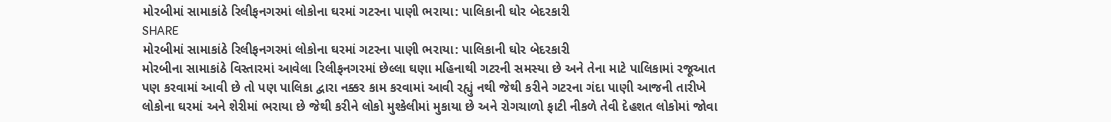મોરબીમાં સામાકાંઠે રિલીફનગરમાં લોકોના ઘરમાં ગટરના પાણી ભરાયા: પાલિકાની ઘોર બેદરકારી
SHARE
મોરબીમાં સામાકાંઠે રિલીફનગરમાં લોકોના ઘરમાં ગટરના પાણી ભરાયા: પાલિકાની ઘોર બેદરકારી
મોરબીના સામાકાંઠે વિસ્તારમાં આવેલા રિલીફનગરમાં છેલ્લા ઘણા મહિનાથી ગટરની સમસ્યા છે અને તેના માટે પાલિકામાં રજૂઆત પણ કરવામાં આવી છે તો પણ પાલિકા દ્વારા નક્કર કામ કરવામાં આવી રહ્યું નથી જેથી કરીને ગટરના ગંદા પાણી આજની તારીખે લોકોના ઘરમાં અને શેરીમાં ભરાયા છે જેથી કરીને લોકો મુશ્કેલીમાં મુકાયા છે અને રોગચાળો ફાટી નીકળે તેવી દેહશત લોકોમાં જોવા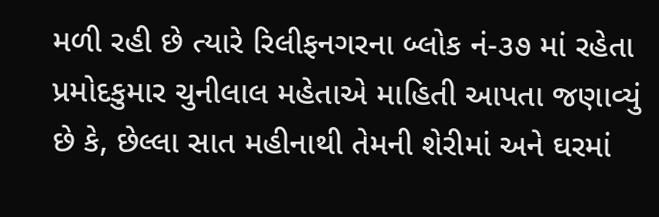મળી રહી છે ત્યારે રિલીફનગરના બ્લોક નં-૩૭ માં રહેતા પ્રમોદકુમાર ચુનીલાલ મહેતાએ માહિતી આપતા જણાવ્યું છે કે, છેલ્લા સાત મહીનાથી તેમની શેરીમાં અને ઘરમાં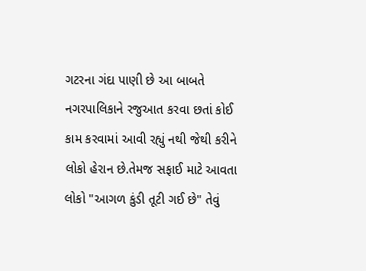ગટરના ગંદા પાણી છે આ બાબતે નગરપાલિકાને રજુઆત કરવા છતાં કોઈ કામ કરવામાં આવી રહ્યું નથી જેથી કરીને લોકો હેરાન છે.તેમજ સફાઈ માટે આવતા લોકો "આગળ કુંડી તૂટી ગઈ છે" તેવું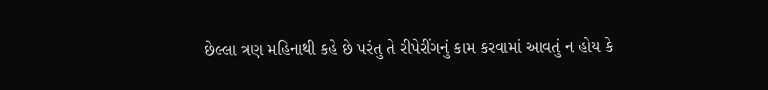છેલ્લા ત્રણ મહિનાથી કહે છે પરંતુ તે રીપેરીંગનું કામ કરવામાં આવતું ન હોય કે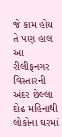જે કામ હોય તે પણ હાલ આ રીલીફનગર વિસ્તારની અંદર છેલ્લા દોઢ મહિનાથી લોકોના ઘરમાં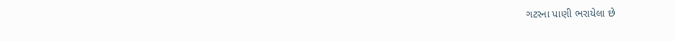ગટરના પાણી ભરાયેલા છે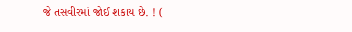જે તસવીરમાં જોઈ શકાય છે. ! (